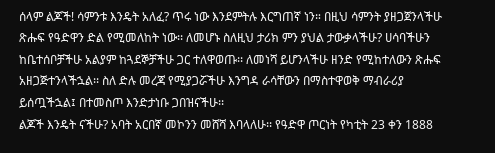ሰላም ልጆች! ሳምንቱ እንዴት አለፈ? ጥሩ ነው እንደምትሉ እርግጠኛ ነን። በዚህ ሳምንት ያዘጋጀንላችሁ ጽሑፍ የዓድዋን ድል የሚመለከት ነው፡፡ ለመሆኑ ስለዚህ ታሪክ ምን ያህል ታውቃላችሁ? ሀሳባችሁን ከቤተሰቦቻችሁ አልያም ከጓደኞቻችሁ ጋር ተለዋወጡ፡፡ ለመነሻ ይሆንላችሁ ዘንድ የሚከተለውን ጽሑፍ አዘጋጅተንላችኋል፡፡ ስለ ድሉ መረጃ የሚያጋሯችሁ እንግዳ ራሳቸውን በማስተዋወቅ ማብራሪያ ይሰጧችኋል፤ በተመስጦ እንድታነቡ ጋበዝናችሁ፡፡
ልጆች እንዴት ናችሁ? አባት አርበኛ መኮንን መሸሻ እባላለሁ፡፡ የዓድዋ ጦርነት የካቲት 23 ቀን 1888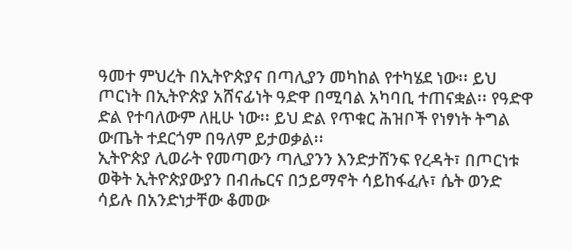ዓመተ ምህረት በኢትዮጵያና በጣሊያን መካከል የተካሄደ ነው፡፡ ይህ ጦርነት በኢትዮጵያ አሸናፊነት ዓድዋ በሚባል አካባቢ ተጠናቋል፡፡ የዓድዋ ድል የተባለውም ለዚሁ ነው፡፡ ይህ ድል የጥቁር ሕዝቦች የነፃነት ትግል ውጤት ተደርጎም በዓለም ይታወቃል፡፡
ኢትዮጵያ ሊወራት የመጣውን ጣሊያንን እንድታሸንፍ የረዳት፣ በጦርነቱ ወቅት ኢትዮጵያውያን በብሔርና በኃይማኖት ሳይከፋፈሉ፣ ሴት ወንድ ሳይሉ በአንድነታቸው ቆመው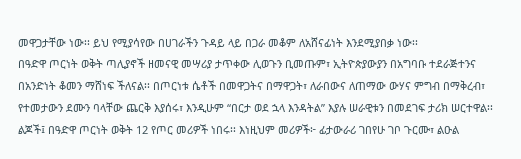መዋጋታቸው ነው፡፡ ይህ የሚያሳየው በሀገራችን ጉዳይ ላይ በጋራ መቆም ለአሸናፊነት እንደሚያበቃ ነው፡፡
በዓድዋ ጦርነት ወቅት ጣሊያኖች ዘመናዊ መሣሪያ ታጥቀው ሊወጉን ቢመጡም፣ ኢትዮጵያውያን በአግባቡ ተደራጅተንና በአንድነት ቆመን ማሸነፍ ችለናል፡፡ በጦርነቱ ሴቶች በመዋጋትና በማዋጋት፣ ለራበውና ለጠማው ውሃና ምግብ በማቅረብ፣ የተመታውን ደሙን ባላቸው ጨርቅ እያሰሩ፣ እንዲሁም “በርታ ወደ ኋላ እንዳትል” እያሉ ሠራዊቱን በመደገፍ ታሪክ ሠርተዋል፡፡
ልጆች፤ በዓድዋ ጦርነት ወቅት 12 የጦር መሪዎች ነበሩ፡፡ እነዚህም መሪዎች፦ ፊታውራሪ ገበየሁ ገቦ ጉርሙ፣ ልዑል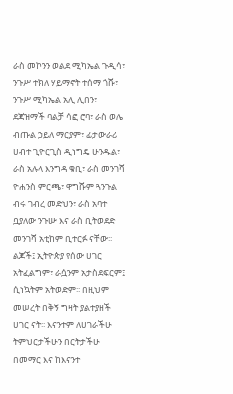ራስ መኮንን ወልደ ሚካኤል ጉዲሳ፣ ንጉሥ ተክለ ሃይማኖት ተሰማ ጎሹ፣ ንጉሥ ሚካኤል አሊ ሊበን፣ ደጃዝማች ባልቻ ሳፎ ሮባ፣ ራስ ወሌ ብጡል ኃይለ ማርያም፣ ፊታውራሪ ሀብተ ጊዮርጊስ ዲነግዴ ሁንዱል፣ ራስ አሉላ እንግዳ ቁቢ፣ ራስ መንገሻ ዮሐንስ ምርጫ፣ ዋግሹም ጓንጉል ብሩ ገብረ መድህን፣ ራስ አባተ ቧያለው ንጉሡ እና ራስ ቢትወደድ መንገሻ አቲከም ቢተርፉ ናቸው፡፡
ልጆች፤ ኢትዮጵያ የሰው ሀገር አትፈልግም፣ ራሷንም አታስደፍርም፤ ሲነኳትም አትወድም፡፡ በዚህም መሠረት በቅኝ ግዛት ያልተያዘች ሀገር ናት፡፡ እናንተም ለሀገራችሁ ትምህርታችሁን በርትታችሁ በመማር እና ከእናንተ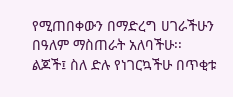የሚጠበቀውን በማድረግ ሀገራችሁን በዓለም ማስጠራት አለባችሁ፡፡
ልጆች፤ ስለ ድሉ የነገርኳችሁ በጥቂቱ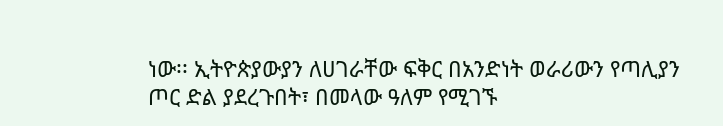ነው፡፡ ኢትዮጵያውያን ለሀገራቸው ፍቅር በአንድነት ወራሪውን የጣሊያን ጦር ድል ያደረጉበት፣ በመላው ዓለም የሚገኙ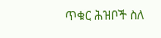ጥቁር ሕዝቦች ስለ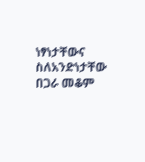ነፃነታቸውና ስለአንድነታቸው በጋራ መቆም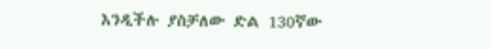እንዲችሉ ያስቻለው ድል 130ኛው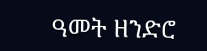ዓመት ዘንድሮ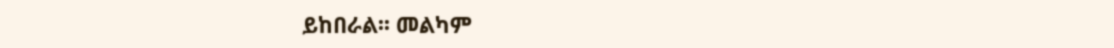ይከበራል፡፡ መልካም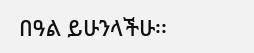በዓል ይሁንላችሁ፡፡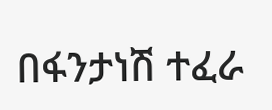በፋንታነሽ ተፈራ